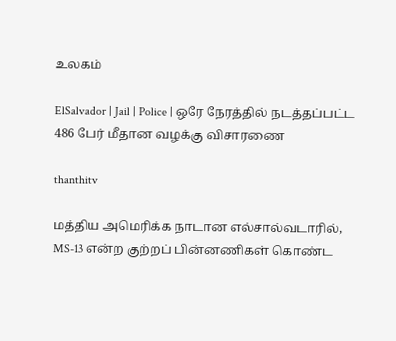உலகம்

ElSalvador | Jail | Police | ஒரே நேரத்தில் நடத்தப்பட்ட 486 பேர் மீதான வழக்கு விசாரணை

thanthitv

மத்திய அமெரிக்க நாடான எல்சால்வடாரில், MS-13 என்ற குற்றப் பின்னணிகள் கொண்ட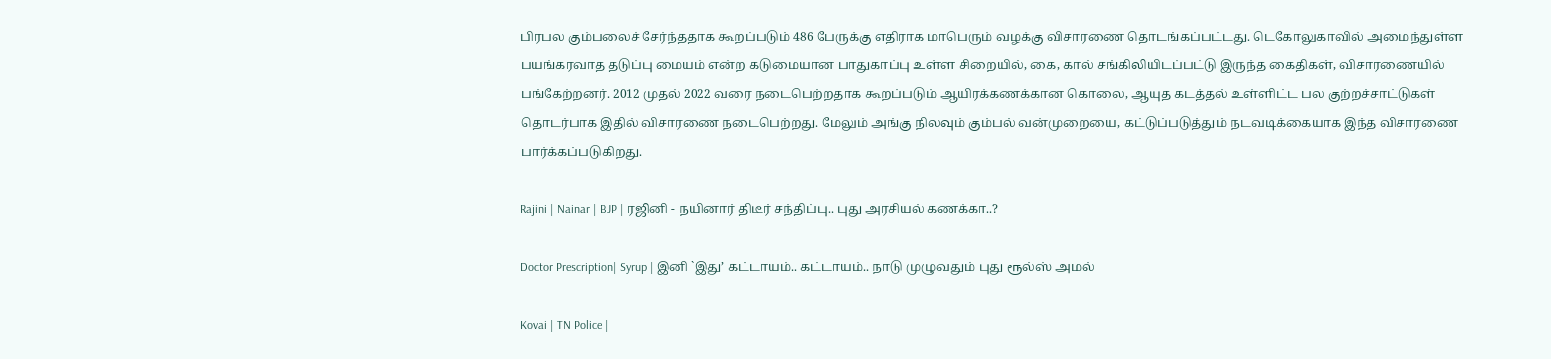பிரபல கும்பலைச் சேர்ந்ததாக கூறப்படும் 486 பேருக்கு எதிராக மாபெரும் வழக்கு விசாரணை தொடங்கப்பட்டது. டெகோலுகாவில் அமைந்துள்ள பயங்கரவாத தடுப்பு மையம் என்ற கடுமையான பாதுகாப்பு உள்ள சிறையில், கை, கால் சங்கிலியிடப்பட்டு இருந்த கைதிகள், விசாரணையில் பங்கேற்றனர். 2012 முதல் 2022 வரை நடைபெற்றதாக கூறப்படும் ஆயிரக்கணக்கான கொலை, ஆயுத கடத்தல் உள்ளிட்ட பல குற்றச்சாட்டுகள் தொடர்பாக இதில் விசாரணை நடைபெற்றது. மேலும் அங்கு நிலவும் கும்பல் வன்முறையை, கட்டுப்படுத்தும் நடவடிக்கையாக இந்த விசாரணை பார்க்கப்படுகிறது.

Rajini | Nainar | BJP | ரஜினி - நயினார் திடீர் சந்திப்பு.. புது அரசியல் கணக்கா..?

Doctor Prescription| Syrup | இனி `இது’ கட்டாயம்.. கட்டாயம்.. நாடு முழுவதும் புது ரூல்ஸ் அமல்

Kovai | TN Police |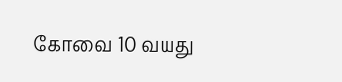கோவை 10 வயது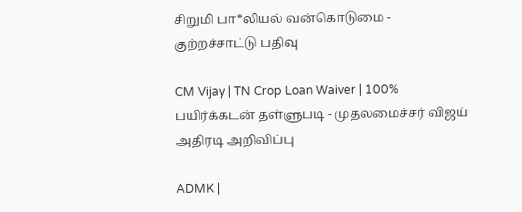சிறுமி பா*லியல் வன்கொடுமை - குற்றச்சாட்டு பதிவு

CM Vijay | TN Crop Loan Waiver | 100% பயிர்க்கடன் தள்ளுபடி - முதலமைச்சர் விஜய் அதிரடி அறிவிப்பு

ADMK |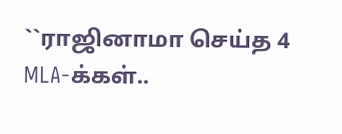``ராஜினாமா செய்த 4 MLA-க்கள்..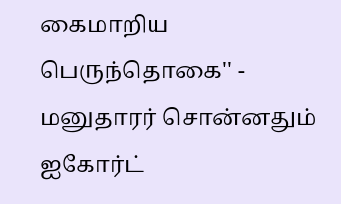கைமாறிய பெருந்தொகை'' - மனுதாரர் சொன்னதும் ஐகோர்ட்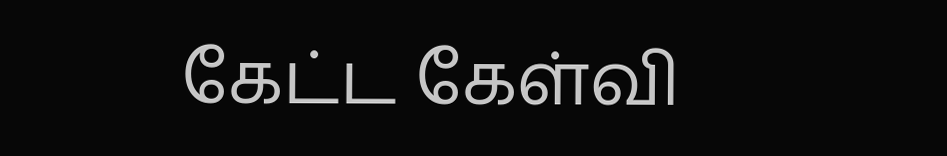கேட்ட கேள்வி